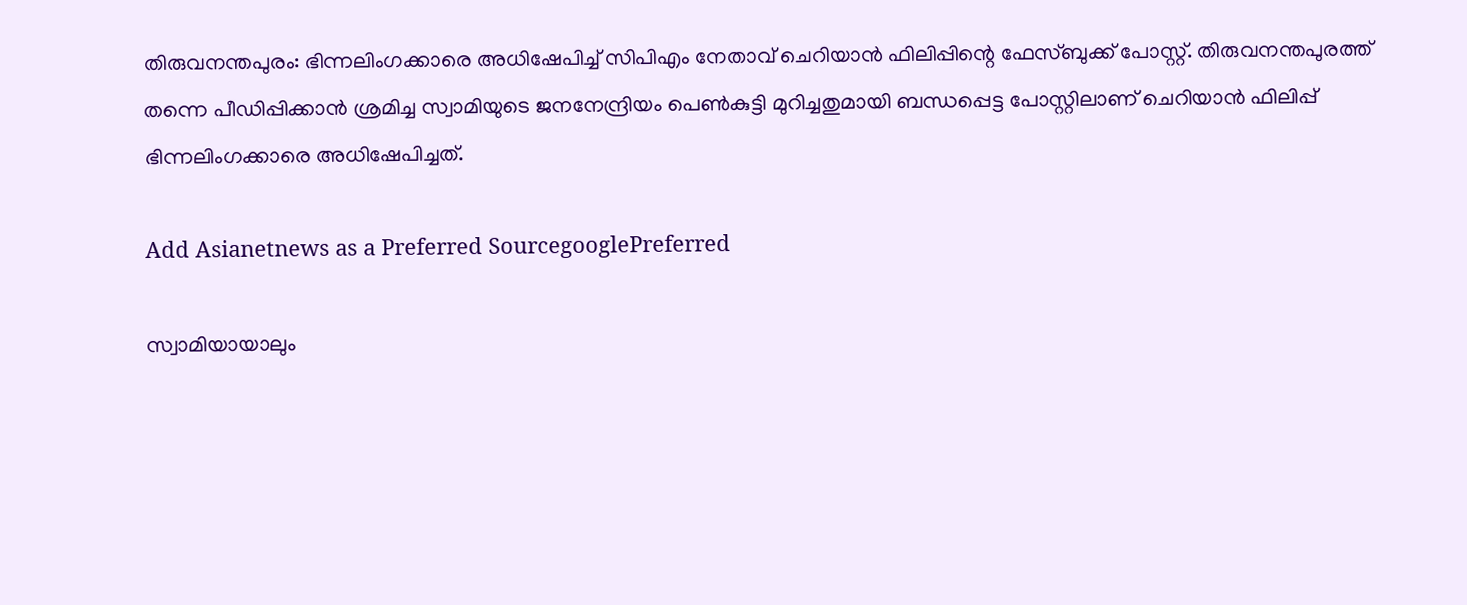തിരുവനന്തപുരം: ഭിന്നലിംഗക്കാരെ അധിഷേപിച്ച് സിപിഎം നേതാവ് ചെറിയാന്‍ ഫിലിപ്പിന്റെ ഫേസ്ബുക്ക് പോസ്റ്റ്. തിരുവനന്തപുരത്ത് തന്നെ പീഡിപ്പിക്കാന്‍ ശ്രമിച്ച സ്വാമിയുടെ ജനനേന്ദ്രിയം പെണ്‍കുട്ടി മുറിച്ചതുമായി ബന്ധപ്പെട്ട പോസ്റ്റിലാണ് ചെറിയാന്‍ ഫിലിപ്പ് ഭിന്നലിംഗക്കാരെ അധിഷേപിച്ചത്.

Add Asianetnews as a Preferred SourcegooglePreferred

സ്വാമിയായാലും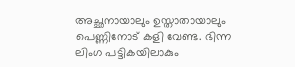അച്ഛനായാലും ഉസ്താതായാലും പെണ്ണിനോട് കളി വേണ്ട. ഭിന്ന ലിംഗ പട്ടികയിലാകും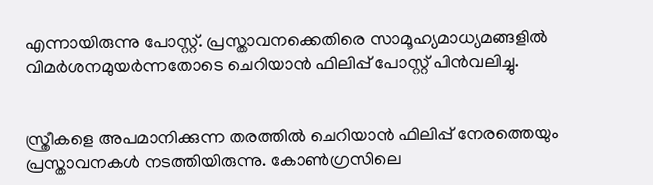എന്നായിരുന്നു പോസ്റ്റ്. പ്രസ്താവനക്കെതിരെ സാമൂഹ്യമാധ്യമങ്ങളില്‍ വിമര്‍ശനമുയര്‍ന്നതോടെ ചെറിയാന്‍ ഫിലിപ്പ് പോസ്റ്റ് പിന്‍വലിച്ചു.


സ്ത്രീകളെ അപമാനിക്കുന്ന തരത്തില്‍ ചെറിയാന്‍ ഫിലിപ്പ് നേരത്തെയും പ്രസ്താവനകള്‍ നടത്തിയിരുന്നു. കോണ്‍ഗ്രസിലെ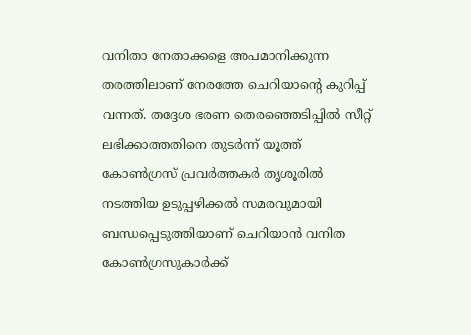വനിതാ നേതാക്കളെ അപമാനിക്കുന്ന തരത്തിലാണ് നേരത്തേ ചെറിയാന്റെ കുറിപ്പ് വന്നത്. തദ്ദേശ ഭരണ തെരഞ്ഞെടിപ്പില്‍ സീറ്റ് ലഭിക്കാത്തതിനെ തുടര്‍ന്ന് യൂത്ത് കോണ്‍ഗ്രസ് പ്രവര്‍ത്തകര്‍ തൃശൂരില്‍ നടത്തിയ ഉടുപ്പഴിക്കല്‍ സമരവുമായി ബന്ധപ്പെടുത്തിയാണ് ചെറിയാന്‍ വനിത കോണ്‍ഗ്രസുകാര്‍ക്ക്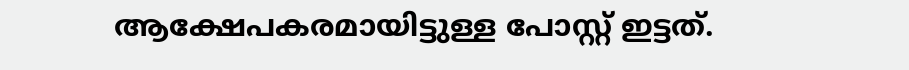ആക്ഷേപകരമായിട്ടുള്ള പോസ്റ്റ് ഇട്ടത്.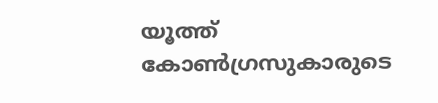യൂത്ത് കോണ്‍ഗ്രസുകാരുടെ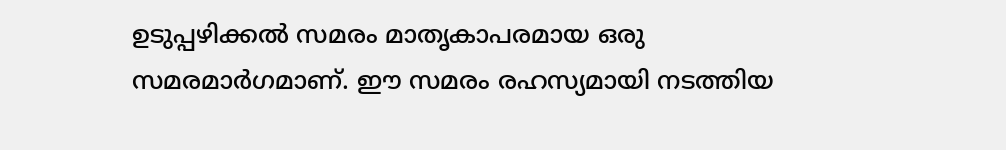ഉടുപ്പഴിക്കല്‍ സമരം മാതൃകാപരമായ ഒരു സമരമാര്‍ഗമാണ്. ഈ സമരം രഹസ്യമായി നടത്തിയ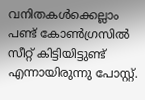വനിതകള്‍ക്കെല്ലാം പണ്ട് കോണ്‍ഗ്രസില്‍ സീറ്റ് കിട്ടിയിട്ടുണ്ട് എന്നായിരുന്നു പോസ്റ്റ്.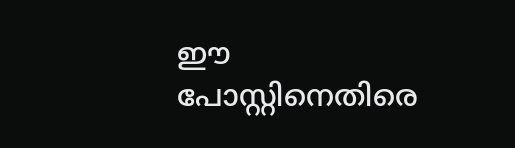ഈ പോസ്റ്റിനെതിരെ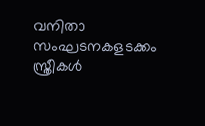വനിതാ സംഘടനകളടക്കം സ്ത്രീകള്‍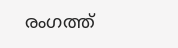രംഗത്ത്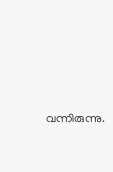വന്നിരുന്നു.